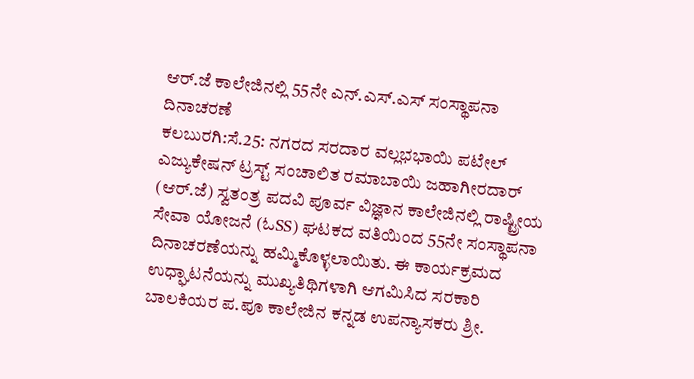ಆರ್.ಜೆ ಕಾಲೇಜಿನಲ್ಲಿ 55ನೇ ಎನ್.ಎಸ್.ಎಸ್ ಸಂಸ್ಥಾಪನಾ ದಿನಾಚರಣೆ
ಕಲಬುರಗಿ:ಸೆ.25: ನಗರದ ಸರದಾರ ವಲ್ಲಭಭಾಯಿ ಪಟೇಲ್ ಎಜ್ಯುಕೇಷನ್ ಟ್ರಸ್ಟ್ ಸಂಚಾಲಿತ ರಮಾಬಾಯಿ ಜಹಾಗೀರದಾರ್ (ಆರ್.ಜೆ) ಸ್ವತಂತ್ರ ಪದವಿ ಪೂರ್ವ ವಿಜ್ಞಾನ ಕಾಲೇಜಿನಲ್ಲಿ ರಾಷ್ಟ್ರೀಯ ಸೇವಾ ಯೋಜನೆ (ಓSS) ಘಟಕದ ವತಿಯಿಂದ 55ನೇ ಸಂಸ್ಥಾಪನಾ ದಿನಾಚರಣೆಯನ್ನು ಹಮ್ಮಿಕೊಳ್ಳಲಾಯಿತು. ಈ ಕಾರ್ಯಕ್ರಮದ ಉಧ್ಘಾಟನೆಯನ್ನು ಮುಖ್ಯತಿಥಿಗಳಾಗಿ ಆಗಮಿಸಿದ ಸರಕಾರಿ ಬಾಲಕಿಯರ ಪ.ಪೂ ಕಾಲೇಜಿನ ಕನ್ನಡ ಉಪನ್ಯಾಸಕರು ಶ್ರೀ.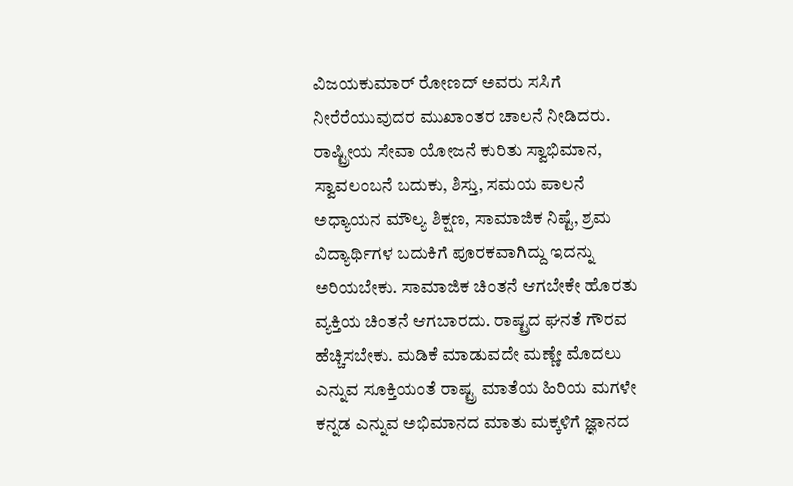ವಿಜಯಕುಮಾರ್ ರೋಣದ್ ಅವರು ಸಸಿಗೆ ನೀರೆರೆಯುವುದರ ಮುಖಾಂತರ ಚಾಲನೆ ನೀಡಿದರು.
ರಾಷ್ಟ್ರೀಯ ಸೇವಾ ಯೋಜನೆ ಕುರಿತು ಸ್ವಾಭಿಮಾನ, ಸ್ವಾವಲಂಬನೆ ಬದುಕು, ಶಿಸ್ತು, ಸಮಯ ಪಾಲನೆ ಅಧ್ಯಾಯನ ಮೌಲ್ಯ ಶಿಕ್ಷಣ, ಸಾಮಾಜಿಕ ನಿಷ್ಟೆ, ಶ್ರಮ ವಿದ್ಯಾರ್ಥಿಗಳ ಬದುಕಿಗೆ ಪೂರಕವಾಗಿದ್ದು ಇದನ್ನು ಅರಿಯಬೇಕು. ಸಾಮಾಜಿಕ ಚಿಂತನೆ ಆಗಬೇಕೇ ಹೊರತು ವ್ಯಕ್ತಿಯ ಚಿಂತನೆ ಆಗಬಾರದು. ರಾಷ್ಟ್ರದ ಘನತೆ ಗೌರವ ಹೆಚ್ಚಿಸಬೇಕು. ಮಡಿಕೆ ಮಾಡುವದೇ ಮಣ್ಣೇ ಮೊದಲು ಎನ್ನುವ ಸೂಕ್ತಿಯಂತೆ ರಾಷ್ಟ್ರ ಮಾತೆಯ ಹಿರಿಯ ಮಗಳೇ ಕನ್ನಡ ಎನ್ನುವ ಅಭಿಮಾನದ ಮಾತು ಮಕ್ಕಳಿಗೆ ಜ್ಞಾನದ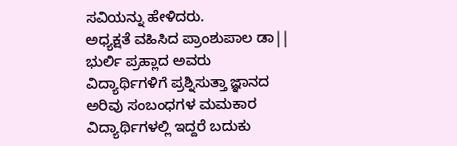ಸವಿಯನ್ನು ಹೇಳಿದರು.
ಅಧ್ಯಕ್ಷತೆ ವಹಿಸಿದ ಪ್ರಾಂಶುಪಾಲ ಡಾ|| ಭುರ್ಲಿ ಪ್ರಹ್ಲಾದ ಅವರು ವಿದ್ಯಾರ್ಥಿಗಳಿಗೆ ಪ್ರಶ್ನಿಸುತ್ತಾ ಜ್ಞಾನದ ಅರಿವು ಸಂಬಂಧಗಳ ಮಮಕಾರ ವಿದ್ಯಾರ್ಥಿಗಳಲ್ಲಿ ಇದ್ದರೆ ಬದುಕು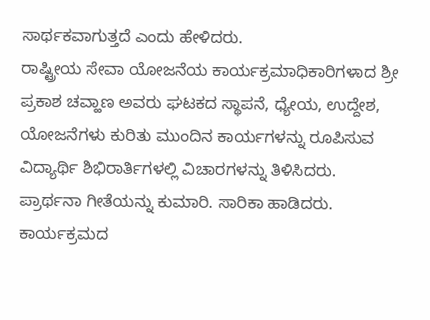ಸಾರ್ಥಕವಾಗುತ್ತದೆ ಎಂದು ಹೇಳಿದರು.
ರಾಷ್ಟ್ರೀಯ ಸೇವಾ ಯೋಜನೆಯ ಕಾರ್ಯಕ್ರಮಾಧಿಕಾರಿಗಳಾದ ಶ್ರೀ ಪ್ರಕಾಶ ಚವ್ಹಾಣ ಅವರು ಘಟಕದ ಸ್ಥಾಪನೆ, ಧ್ಯೇಯ, ಉದ್ದೇಶ, ಯೋಜನೆಗಳು ಕುರಿತು ಮುಂದಿನ ಕಾರ್ಯಗಳನ್ನು ರೂಪಿಸುವ ವಿದ್ಯಾರ್ಥಿ ಶಿಭಿರಾರ್ತಿಗಳಲ್ಲಿ ವಿಚಾರಗಳನ್ನು ತಿಳಿಸಿದರು.
ಪ್ರಾರ್ಥನಾ ಗೀತೆಯನ್ನು ಕುಮಾರಿ. ಸಾರಿಕಾ ಹಾಡಿದರು. ಕಾರ್ಯಕ್ರಮದ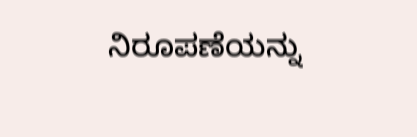ನಿರೂಪಣೆಯನ್ನು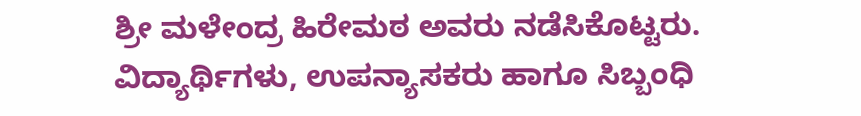ಶ್ರೀ ಮಳೇಂದ್ರ ಹಿರೇಮಠ ಅವರು ನಡೆಸಿಕೊಟ್ಟರು. ವಿದ್ಯಾರ್ಥಿಗಳು, ಉಪನ್ಯಾಸಕರು ಹಾಗೂ ಸಿಬ್ಬಂಧಿ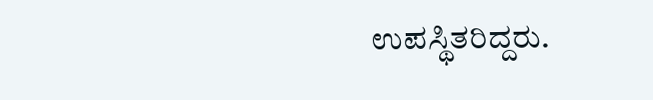ಉಪಸ್ಥಿತರಿದ್ದರು.